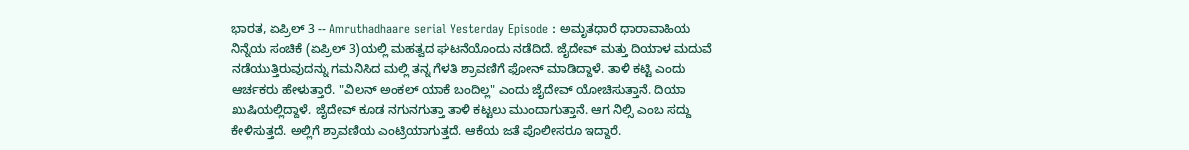ಭಾರತ, ಏಪ್ರಿಲ್ 3 -- Amruthadhaare serial Yesterday Episode : ಅಮೃತಧಾರೆ ಧಾರಾವಾಹಿಯ ನಿನ್ನೆಯ ಸಂಚಿಕೆ (ಏಪ್ರಿಲ್ 3)ಯಲ್ಲಿ ಮಹತ್ವದ ಘಟನೆಯೊಂದು ನಡೆದಿದೆ. ಜೈದೇವ್ ಮತ್ತು ದಿಯಾಳ ಮದುವೆ ನಡೆಯುತ್ತಿರುವುದನ್ನು ಗಮನಿಸಿದ ಮಲ್ಲಿ ತನ್ನ ಗೆಳತಿ ಶ್ರಾವಣಿಗೆ ಫೋನ್ ಮಾಡಿದ್ದಾಳೆ. ತಾಳಿ ಕಟ್ಟಿ ಎಂದು ಆರ್ಚಕರು ಹೇಳುತ್ತಾರೆ. "ವಿಲನ್ ಅಂಕಲ್ ಯಾಕೆ ಬಂದಿಲ್ಲ" ಎಂದು ಜೈದೇವ್ ಯೋಚಿಸುತ್ತಾನೆ. ದಿಯಾ ಖುಷಿಯಲ್ಲಿದ್ದಾಳೆ. ಜೈದೇವ್ ಕೂಡ ನಗುನಗುತ್ತಾ ತಾಳಿ ಕಟ್ಟಲು ಮುಂದಾಗುತ್ತಾನೆ. ಆಗ ನಿಲ್ಸಿ ಎಂಬ ಸದ್ದು ಕೇಳಿಸುತ್ತದೆ. ಅಲ್ಲಿಗೆ ಶ್ರಾವಣಿಯ ಎಂಟ್ರಿಯಾಗುತ್ತದೆ. ಆಕೆಯ ಜತೆ ಪೊಲೀಸರೂ ಇದ್ದಾರೆ.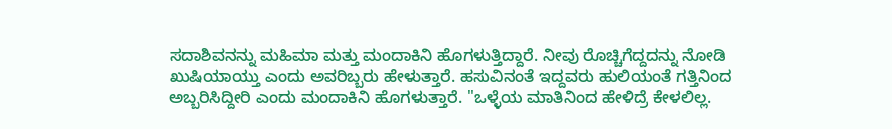ಸದಾಶಿವನನ್ನು ಮಹಿಮಾ ಮತ್ತು ಮಂದಾಕಿನಿ ಹೊಗಳುತ್ತಿದ್ದಾರೆ. ನೀವು ರೊಚ್ಚಿಗೆದ್ದದನ್ನು ನೋಡಿ ಖುಷಿಯಾಯ್ತು ಎಂದು ಅವರಿಬ್ಬರು ಹೇಳುತ್ತಾರೆ. ಹಸುವಿನಂತೆ ಇದ್ದವರು ಹುಲಿಯಂತೆ ಗತ್ತಿನಿಂದ ಅಬ್ಬರಿಸಿದ್ದೀರಿ ಎಂದು ಮಂದಾಕಿನಿ ಹೊಗಳುತ್ತಾರೆ. "ಒಳ್ಳೆಯ ಮಾತಿನಿಂದ ಹೇಳಿದ್ರೆ ಕೇಳಲಿಲ್ಲ.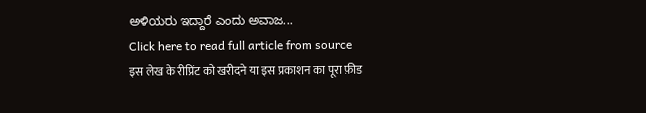ಅಳಿಯರು ಇದ್ದಾರೆ ಎಂದು ಅವಾಜ...
Click here to read full article from source
इस लेख के रीप्रिंट को खरीदने या इस प्रकाशन का पूरा फ़ीड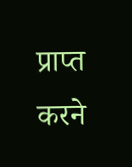प्राप्त करने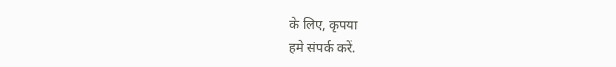के लिए, कृपया
हमे संपर्क करें.